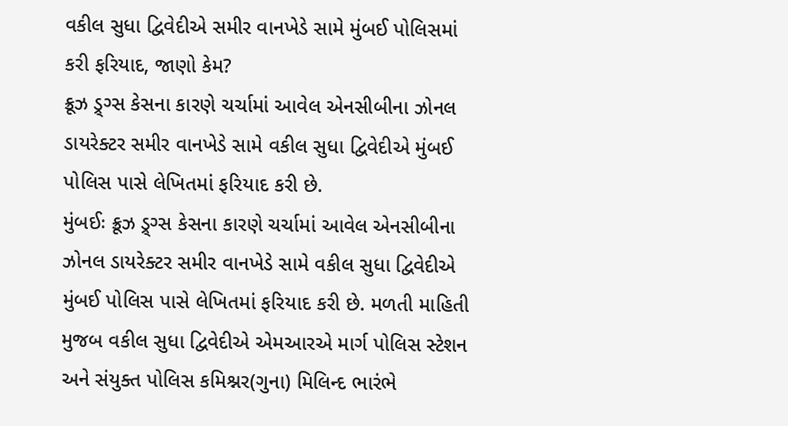વકીલ સુધા દ્વિવેદીએ સમીર વાનખેડે સામે મુંબઈ પોલિસમાં કરી ફરિયાદ, જાણો કેમ?
ક્રૂઝ ડ્ર્ગ્સ કેસના કારણે ચર્ચામાં આવેલ એનસીબીના ઝોનલ ડાયરેક્ટર સમીર વાનખેડે સામે વકીલ સુધા દ્વિવેદીએ મુંબઈ પોલિસ પાસે લેખિતમાં ફરિયાદ કરી છે.
મુંબઈઃ ક્રૂઝ ડ્ર્ગ્સ કેસના કારણે ચર્ચામાં આવેલ એનસીબીના ઝોનલ ડાયરેક્ટર સમીર વાનખેડે સામે વકીલ સુધા દ્વિવેદીએ મુંબઈ પોલિસ પાસે લેખિતમાં ફરિયાદ કરી છે. મળતી માહિતી મુજબ વકીલ સુધા દ્વિવેદીએ એમઆરએ માર્ગ પોલિસ સ્ટેશન અને સંયુક્ત પોલિસ કમિશ્નર(ગુના) મિલિન્દ ભારંભે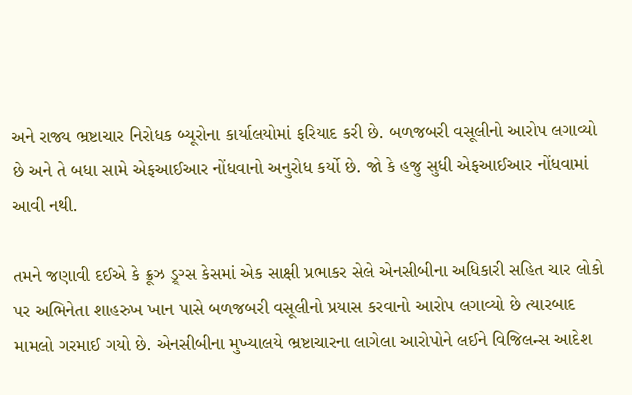અને રાજ્ય ભ્રષ્ટાચાર નિરોધક બ્યૂરોના કાર્યાલયોમાં ફરિયાદ કરી છે. બળજબરી વસૂલીનો આરોપ લગાવ્યો છે અને તે બધા સામે એફઆઈઆર નોંધવાનો અનુરોધ કર્યો છે. જો કે હજુ સુધી એફઆઈઆર નોંધવામાં આવી નથી.

તમને જણાવી દઈએ કે ક્રૂઝ ડ્ર્ગ્સ કેસમાં એક સાક્ષી પ્રભાકર સેલે એનસીબીના અધિકારી સહિત ચાર લોકો પર અભિનેતા શાહરુખ ખાન પાસે બળજબરી વસૂલીનો પ્રયાસ કરવાનો આરોપ લગાવ્યો છે ત્યારબાદ મામલો ગરમાઈ ગયો છે. એનસીબીના મુખ્યાલયે ભ્રષ્ટાચારના લાગેલા આરોપોને લઈને વિજિલન્સ આદેશ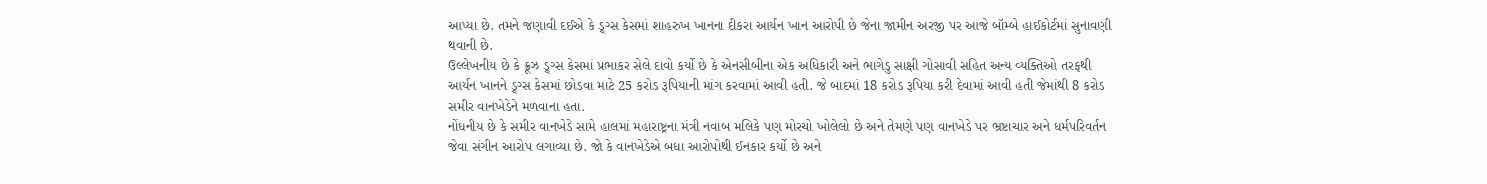આપ્યા છે. તમને જણાવી દઈએ કે ડ્ર્ગ્સ કેસમાં શાહરુખ ખાનના દીકરા આર્યન ખાન આરોપી છે જેના જામીન અરજી પર આજે બૉમ્બે હાઈકોર્ટમાં સુનાવણી થવાની છે.
ઉલ્લેખનીય છે કે ક્રૂઝ ડ્ર્ગ્સ કેસમાં પ્રભાકર સેલે દાવો કર્યો છે કે એનસીબીના એક અધિકારી અને ભાગેડુ સાક્ષી ગોસાવી સહિત અન્ય વ્યક્તિઓ તરફથી આર્યન ખાનને ડ્ર્ગ્સ કેસમાં છોડવા માટે 25 કરોડ રૂપિયાની માંગ કરવામાં આવી હતી. જે બાદમાં 18 કરોડ રૂપિયા કરી દેવામાં આવી હતી જેમાંથી 8 કરોડ સમીર વાનખેડેને મળવાના હતા.
નોંધનીય છે કે સમીર વાનખેડે સામે હાલમાં મહારાષ્ટ્રના મંત્રી નવાબ મલિકે પણ મોરચો ખોલેલો છે અને તેમણે પણ વાનખેડે પર ભ્રષ્ટાચાર અને ધર્મપરિવર્તન જેવા સંગીન આરોપ લગાવ્યા છે. જો કે વાનખેડેએ બધા આરોપોથી ઈનકાર કર્યો છે અને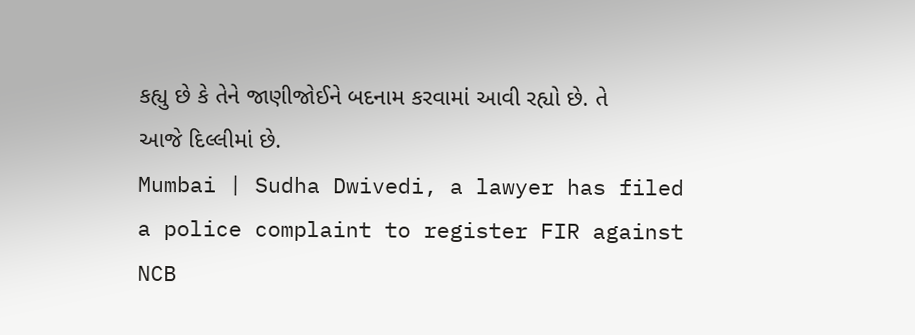કહ્યુ છે કે તેને જાણીજોઈને બદનામ કરવામાં આવી રહ્યો છે. તે આજે દિલ્લીમાં છે.
Mumbai | Sudha Dwivedi, a lawyer has filed a police complaint to register FIR against NCB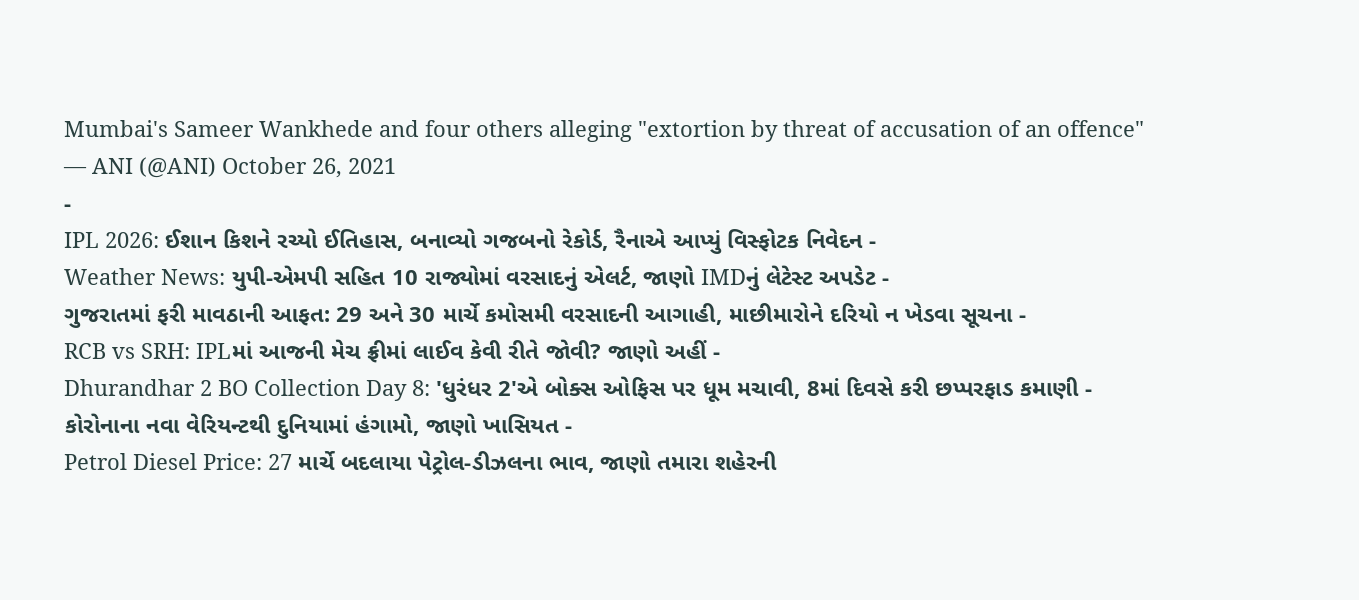Mumbai's Sameer Wankhede and four others alleging "extortion by threat of accusation of an offence"
— ANI (@ANI) October 26, 2021
-
IPL 2026: ઈશાન કિશને રચ્યો ઈતિહાસ, બનાવ્યો ગજબનો રેકોર્ડ, રૈનાએ આપ્યું વિસ્ફોટક નિવેદન -
Weather News: યુપી-એમપી સહિત 10 રાજ્યોમાં વરસાદનું એલર્ટ, જાણો IMDનું લેટેસ્ટ અપડેટ -
ગુજરાતમાં ફરી માવઠાની આફત: 29 અને 30 માર્ચે કમોસમી વરસાદની આગાહી, માછીમારોને દરિયો ન ખેડવા સૂચના -
RCB vs SRH: IPLમાં આજની મેચ ફ્રીમાં લાઈવ કેવી રીતે જોવી? જાણો અહીં -
Dhurandhar 2 BO Collection Day 8: 'ધુરંધર 2'એ બોક્સ ઓફિસ પર ધૂમ મચાવી, 8માં દિવસે કરી છપ્પરફાડ કમાણી -
કોરોનાના નવા વેરિયન્ટથી દુનિયામાં હંગામો, જાણો ખાસિયત -
Petrol Diesel Price: 27 માર્ચે બદલાયા પેટ્રોલ-ડીઝલના ભાવ, જાણો તમારા શહેરની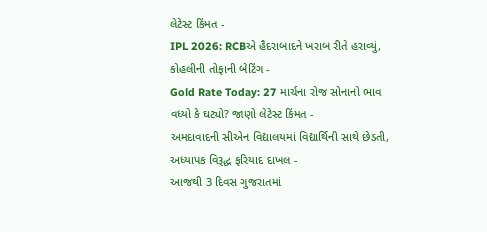લેટેસ્ટ કિંમત -
IPL 2026: RCBએ હૈદરાબાદને ખરાબ રીતે હરાવ્યું, કોહલીની તોફાની બેટિંગ -
Gold Rate Today: 27 માર્ચના રોજ સોનાનો ભાવ વધ્યો કે ઘટ્યો? જાણો લેટેસ્ટ કિંમત -
અમદાવાદની સીએન વિદ્યાલયમાં વિદ્યાર્થિની સાથે છેડતી, અધ્યાપક વિરૂદ્ધ ફરિયાદ દાખલ -
આજથી 3 દિવસ ગુજરાતમાં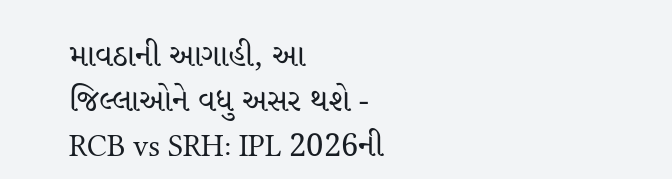માવઠાની આગાહી, આ જિલ્લાઓને વધુ અસર થશે -
RCB vs SRH: IPL 2026ની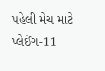પહેલી મેચ માટે પ્લેઈંગ-11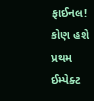ફાઈનલ! કોણ હશે પ્રથમ ઈમ્પેક્ટ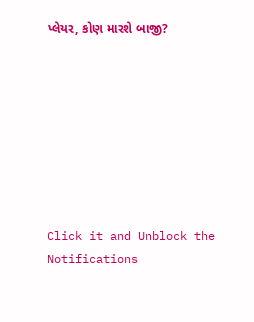પ્લેયર, કોણ મારશે બાજી?








Click it and Unblock the Notifications